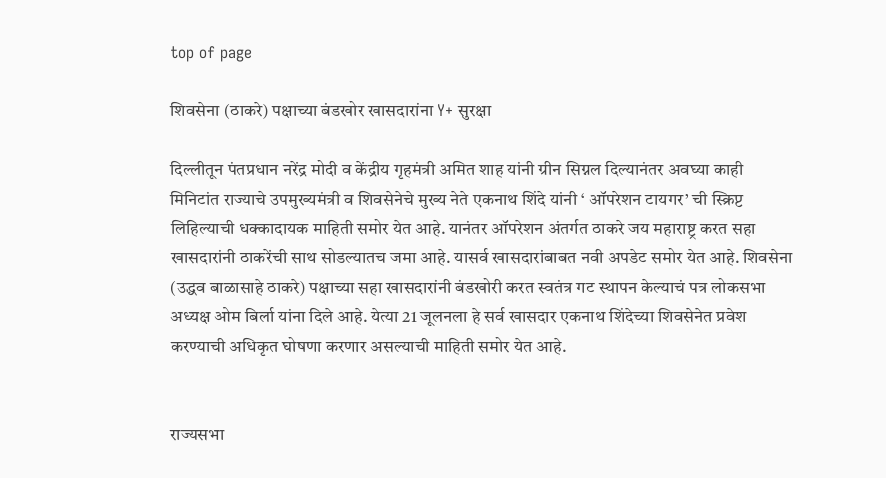top of page

शिवसेना (ठाकरे) पक्षाच्या बंडखोर खासदारांना Y+ सुरक्षा

दिल्लीतून पंतप्रधान नरेंद्र मोदी व केंद्रीय गृहमंत्री अमित शाह यांनी ग्रीन सिग्नल दिल्यानंतर अवघ्या काही मिनिटांत राज्याचे उपमुख्यमंत्री व शिवसेनेचे मुख्य नेते एकनाथ शिंदे यांनी ‘ ऑपरेशन टायगर’ ची स्क्रिप्ट लिहिल्याची धक्कादायक माहिती समोर येत आहे. यानंतर ऑपरेशन अंतर्गत ठाकरे जय महाराष्ट्र करत सहा खासदारांनी ठाकरेंची साथ सोडल्यातच जमा आहे. यासर्व खासदारांबाबत नवी अपडेट समोर येत आहे. शिवसेना (उद्धव बाळासाहे ठाकरे) पक्षाच्या सहा खासदारांनी बंडखोरी करत स्वतंत्र गट स्थापन केल्याचं पत्र लोकसभा अध्यक्ष ओम बिर्ला यांना दिले आहे. येत्या 21 जूलनला हे सर्व खासदार एकनाथ शिंदेच्या शिवसेनेत प्रवेश करण्याची अधिकृत घोषणा करणार असल्याची माहिती समोर येत आहे.


राज्यसभा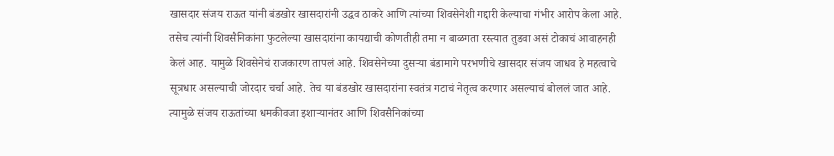खासदार संजय राऊत यांनी बंडखोर खासदारांनी उद्धव ठाकरे आणि त्यांच्या शिवसेनेशी गद्दारी केल्याचा गंभीर आरोप केला आहे. तसेच त्यांनी शिवसैनिकांना फुटलेल्या खासदारांना कायद्याची कोणतीही तमा न बाळगता रस्त्यात तुडवा असं टोकाचं आवाहनही केलं आह. यामुळे शिवसेनेचं राजकारण तापलं आहे. शिवसेनेच्या दुसर्‍या बंडामागे परभणीचे खासदार संजय जाधव हे महत्वाचे सूत्रधार असल्याची जोरदार चर्चा आहे. तेच या बंडखोर खासदारांना स्वतंत्र गटाचं नेतृत्व करणार असल्याचं बोललं जात आहे. त्यामुळे संजय राऊतांच्या धमकीवजा इशार्‍यानंतर आणि शिवसैनिकांच्या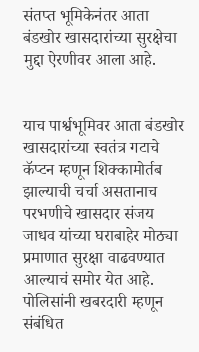संतप्त भूमिकेनंतर आता बंडखोर खासदारांच्या सुरक्षेचा मुद्दा ऐरणीवर आला आहे.


याच पार्श्वभूमिवर आता बंडखोर खासदारांच्या स्वतंत्र गटाचे कॅप्टन म्हणून शिक्कामोर्तब झाल्याची चर्चा असतानाच परभणीचे खासदार संजय जाधव यांच्या घराबाहेर मोठ्या प्रमाणात सुरक्षा वाढवण्यात आल्याचं समोर येत आहे. पोलिसांनी खबरदारी म्हणून संबंधित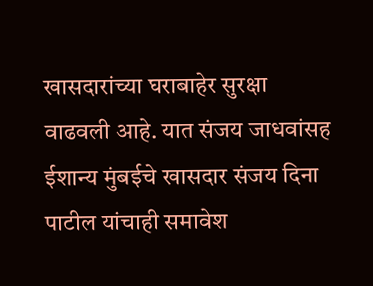खासदारांच्या घराबाहेर सुरक्षा वाढवली आहे. यात संजय जाधवांसह ईशान्य मुंबईचे खासदार संजय दिना पाटील यांचाही समावेश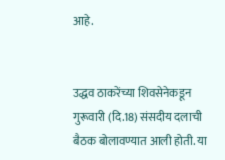आहे.


उद्धव ठाकरेंच्या शिवसेनेकडून गुरूवारी (दि.18) संसदीय दलाची बैठक बोलावण्यात आली होती. या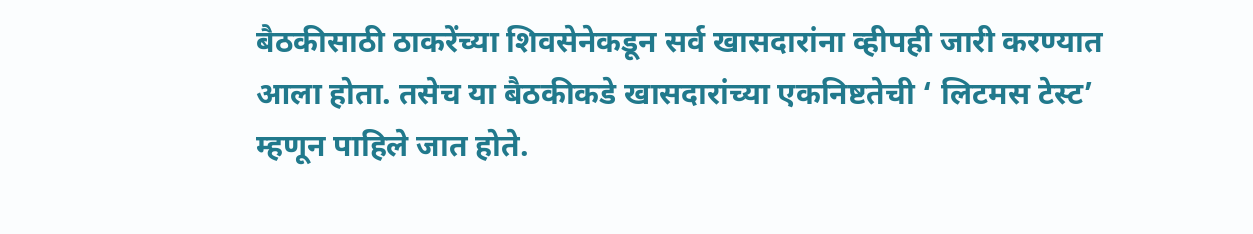बैठकीसाठी ठाकरेंच्या शिवसेनेकडून सर्व खासदारांना व्हीपही जारी करण्यात आला होता. तसेच या बैठकीकडे खासदारांच्या एकनिष्टतेची ‘ लिटमस टेस्ट’ म्हणून पाहिले जात होते.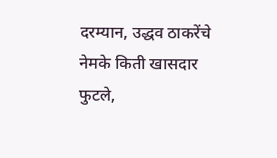दरम्यान, उद्धव ठाकरेंचे नेमके किती खासदार फुटले,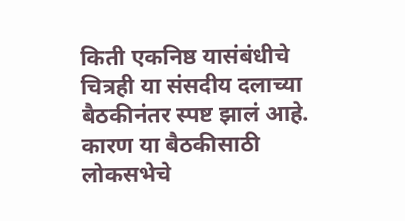किती एकनिष्ठ यासंबंधीचे चित्रही या संसदीय दलाच्या बैठकीनंतर स्पष्ट झालं आहे. कारण या बैठकीसाठी लोकसभेचे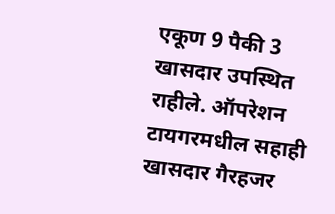एकूण 9 पैकी 3 खासदार उपस्थित राहीले. ऑपरेशन टायगरमधील सहाही खासदार गैरहजर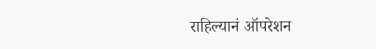राहिल्यानं ऑपरेशन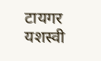टायगर यशस्वी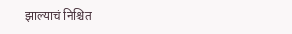झाल्याचं निश्चित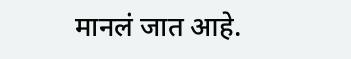मानलं जात आहे.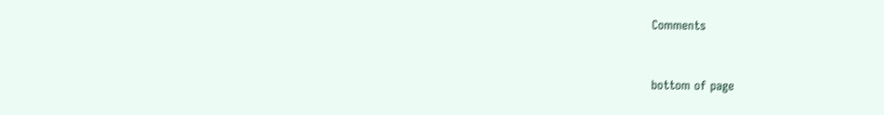Comments


bottom of page